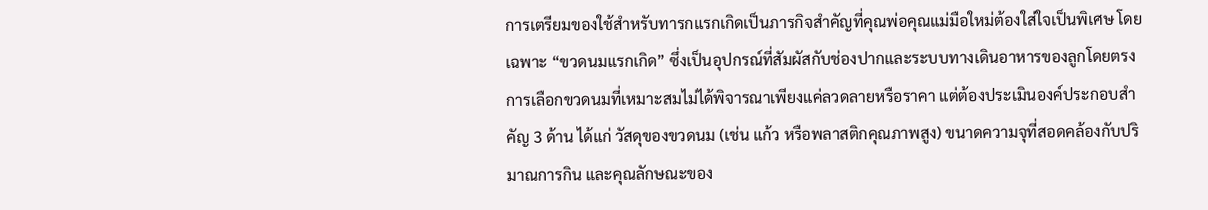การเตรียมของใช้สำหรับทารกแรกเกิดเป็นภารกิจสำคัญที่คุณพ่อคุณแม่มือใหม่ต้องใส่ใจเป็นพิเศษ โดยเฉพาะ “ขวดนมแรกเกิด” ซึ่งเป็นอุปกรณ์ที่สัมผัสกับช่องปากและระบบทางเดินอาหารของลูกโดยตรง การเลือกขวดนมที่เหมาะสมไม่ได้พิจารณาเพียงแค่ลวดลายหรือราคา แต่ต้องประเมินองค์ประกอบสำคัญ 3 ด้าน ได้แก่ วัสดุของขวดนม (เช่น แก้ว หรือพลาสติกคุณภาพสูง) ขนาดความจุที่สอดคล้องกับปริมาณการกิน และคุณลักษณะของ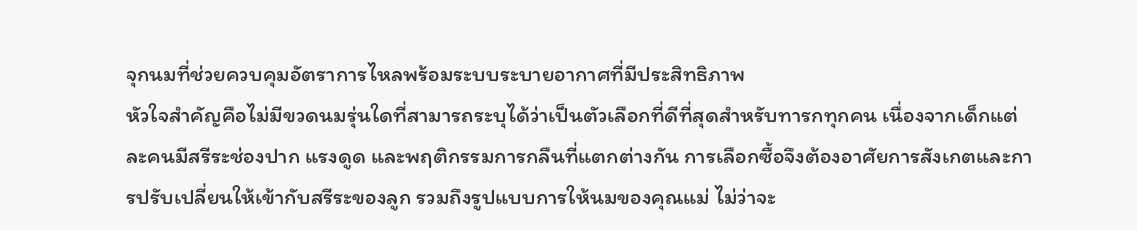จุกนมที่ช่วยควบคุมอัตราการไหลพร้อมระบบระบายอากาศที่มีประสิทธิภาพ
หัวใจสำคัญคือไม่มีขวดนมรุ่นใดที่สามารถระบุได้ว่าเป็นตัวเลือกที่ดีที่สุดสำหรับทารกทุกคน เนื่องจากเด็กแต่ละคนมีสรีระช่องปาก แรงดูด และพฤติกรรมการกลืนที่แตกต่างกัน การเลือกซื้อจึงต้องอาศัยการสังเกตและการปรับเปลี่ยนให้เข้ากับสรีระของลูก รวมถึงรูปแบบการให้นมของคุณแม่ ไม่ว่าจะ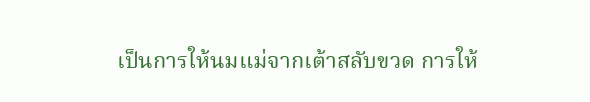เป็นการให้นมแม่จากเต้าสลับขวด การให้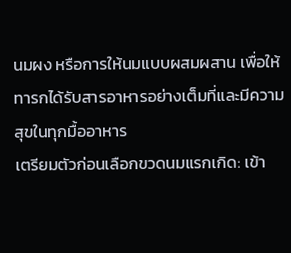นมผง หรือการให้นมแบบผสมผสาน เพื่อให้ทารกได้รับสารอาหารอย่างเต็มที่และมีความสุขในทุกมื้ออาหาร
เตรียมตัวก่อนเลือกขวดนมแรกเกิด: เข้า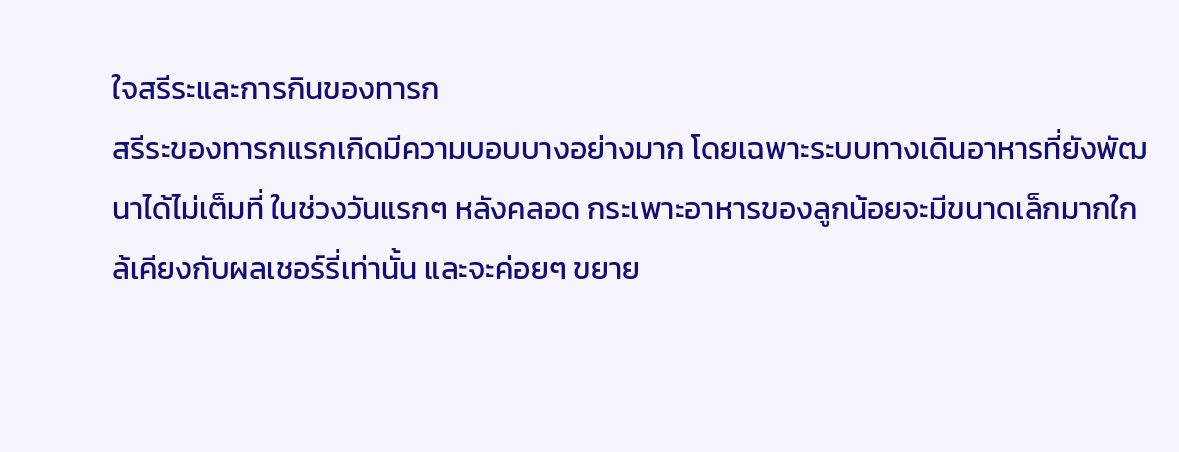ใจสรีระและการกินของทารก
สรีระของทารกแรกเกิดมีความบอบบางอย่างมาก โดยเฉพาะระบบทางเดินอาหารที่ยังพัฒนาได้ไม่เต็มที่ ในช่วงวันแรกๆ หลังคลอด กระเพาะอาหารของลูกน้อยจะมีขนาดเล็กมากใกล้เคียงกับผลเชอร์รี่เท่านั้น และจะค่อยๆ ขยาย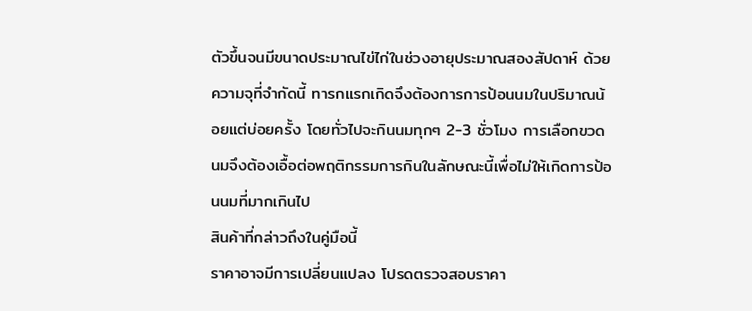ตัวขึ้นจนมีขนาดประมาณไข่ไก่ในช่วงอายุประมาณสองสัปดาห์ ด้วยความจุที่จำกัดนี้ ทารกแรกเกิดจึงต้องการการป้อนนมในปริมาณน้อยแต่บ่อยครั้ง โดยทั่วไปจะกินนมทุกๆ 2-3 ชั่วโมง การเลือกขวดนมจึงต้องเอื้อต่อพฤติกรรมการกินในลักษณะนี้เพื่อไม่ให้เกิดการป้อนนมที่มากเกินไป
สินค้าที่กล่าวถึงในคู่มือนี้
ราคาอาจมีการเปลี่ยนแปลง โปรดตรวจสอบราคา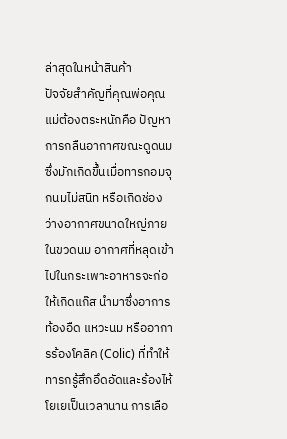ล่าสุดในหน้าสินค้า
ปัจจัยสำคัญที่คุณพ่อคุณแม่ต้องตระหนักคือ ปัญหาการกลืนอากาศขณะดูดนม ซึ่งมักเกิดขึ้นเมื่อทารกอมจุกนมไม่สนิท หรือเกิดช่องว่างอากาศขนาดใหญ่ภายในขวดนม อากาศที่หลุดเข้าไปในกระเพาะอาหารจะก่อให้เกิดแก๊ส นำมาซึ่งอาการท้องอืด แหวะนม หรืออาการร้องโคลิค (Colic) ที่ทำให้ทารกรู้สึกอึดอัดและร้องไห้โยเยเป็นเวลานาน การเลือ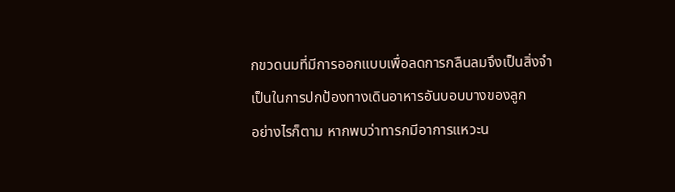กขวดนมที่มีการออกแบบเพื่อลดการกลืนลมจึงเป็นสิ่งจำเป็นในการปกป้องทางเดินอาหารอันบอบบางของลูก
อย่างไรก็ตาม หากพบว่าทารกมีอาการแหวะน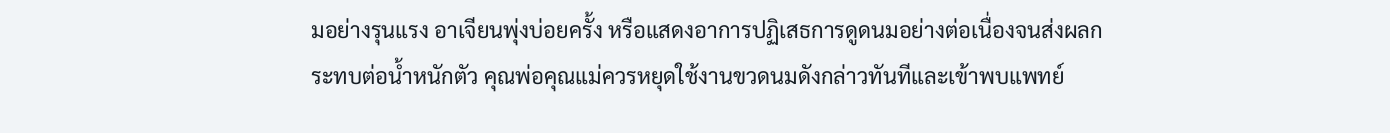มอย่างรุนแรง อาเจียนพุ่งบ่อยครั้ง หรือแสดงอาการปฏิเสธการดูดนมอย่างต่อเนื่องจนส่งผลกระทบต่อน้ำหนักตัว คุณพ่อคุณแม่ควรหยุดใช้งานขวดนมดังกล่าวทันทีและเข้าพบแพทย์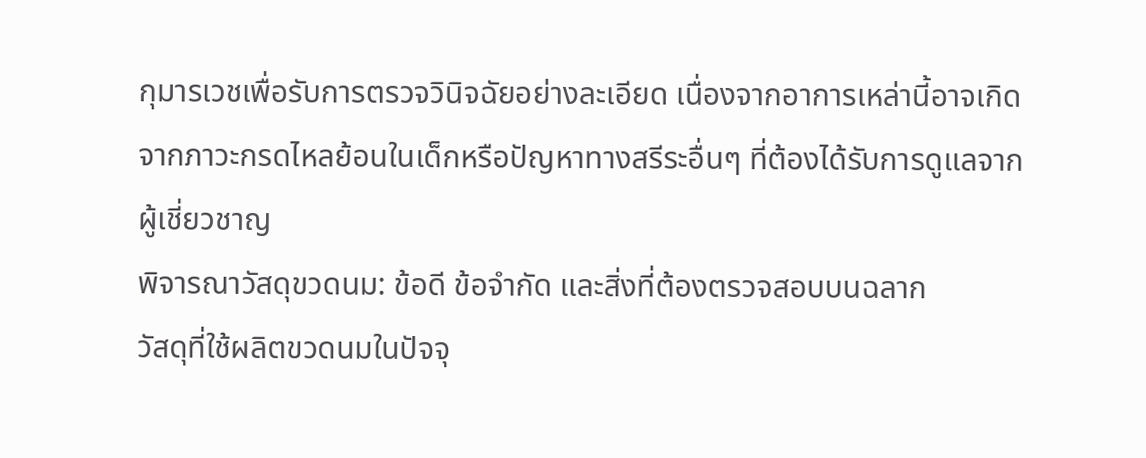กุมารเวชเพื่อรับการตรวจวินิจฉัยอย่างละเอียด เนื่องจากอาการเหล่านี้อาจเกิดจากภาวะกรดไหลย้อนในเด็กหรือปัญหาทางสรีระอื่นๆ ที่ต้องได้รับการดูแลจากผู้เชี่ยวชาญ
พิจารณาวัสดุขวดนม: ข้อดี ข้อจำกัด และสิ่งที่ต้องตรวจสอบบนฉลาก
วัสดุที่ใช้ผลิตขวดนมในปัจจุ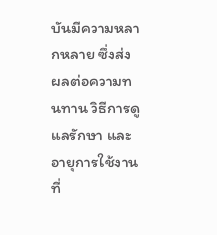บันมีความหลากหลาย ซึ่งส่งผลต่อความทนทาน วิธีการดูแลรักษา และอายุการใช้งานที่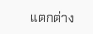แตกต่าง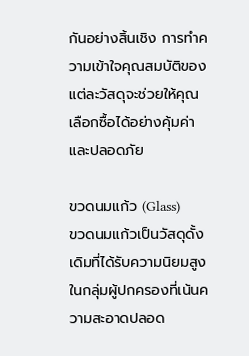กันอย่างสิ้นเชิง การทำความเข้าใจคุณสมบัติของแต่ละวัสดุจะช่วยให้คุณเลือกซื้อได้อย่างคุ้มค่าและปลอดภัย

ขวดนมแก้ว (Glass)
ขวดนมแก้วเป็นวัสดุดั้งเดิมที่ได้รับความนิยมสูงในกลุ่มผู้ปกครองที่เน้นความสะอาดปลอด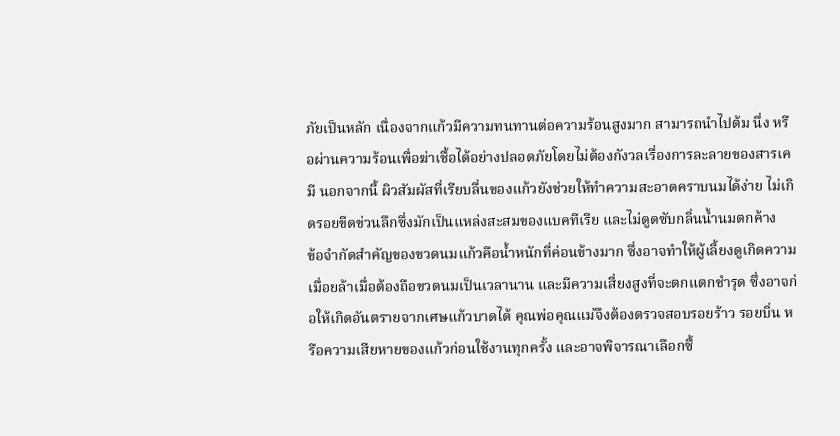ภัยเป็นหลัก เนื่องจากแก้วมีความทนทานต่อความร้อนสูงมาก สามารถนำไปต้ม นึ่ง หรือผ่านความร้อนเพื่อฆ่าเชื้อได้อย่างปลอดภัยโดยไม่ต้องกังวลเรื่องการละลายของสารเคมี นอกจากนี้ ผิวสัมผัสที่เรียบลื่นของแก้วยังช่วยให้ทำความสะอาดคราบนมได้ง่าย ไม่เกิดรอยขีดข่วนลึกซึ่งมักเป็นแหล่งสะสมของแบคทีเรีย และไม่ดูดซับกลิ่นน้ำนมตกค้าง
ข้อจำกัดสำคัญของขวดนมแก้วคือน้ำหนักที่ค่อนข้างมาก ซึ่งอาจทำให้ผู้เลี้ยงดูเกิดความเมื่อยล้าเมื่อต้องถือขวดนมเป็นเวลานาน และมีความเสี่ยงสูงที่จะตกแตกชำรุด ซึ่งอาจก่อให้เกิดอันตรายจากเศษแก้วบาดได้ คุณพ่อคุณแม่จึงต้องตรวจสอบรอยร้าว รอยบิ่น หรือความเสียหายของแก้วก่อนใช้งานทุกครั้ง และอาจพิจารณาเลือกซื้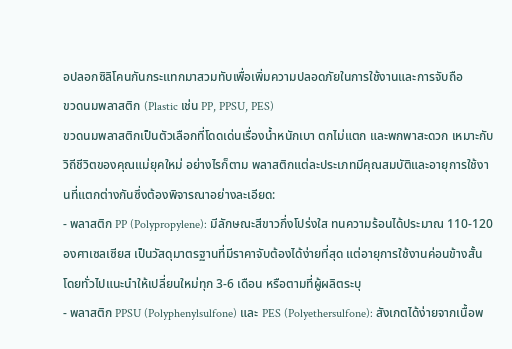อปลอกซิลิโคนกันกระแทกมาสวมทับเพื่อเพิ่มความปลอดภัยในการใช้งานและการจับถือ
ขวดนมพลาสติก (Plastic เช่น PP, PPSU, PES)
ขวดนมพลาสติกเป็นตัวเลือกที่โดดเด่นเรื่องน้ำหนักเบา ตกไม่แตก และพกพาสะดวก เหมาะกับวิถีชีวิตของคุณแม่ยุคใหม่ อย่างไรก็ตาม พลาสติกแต่ละประเภทมีคุณสมบัติและอายุการใช้งานที่แตกต่างกันซึ่งต้องพิจารณาอย่างละเอียด:
- พลาสติก PP (Polypropylene): มีลักษณะสีขาวกึ่งโปร่งใส ทนความร้อนได้ประมาณ 110-120 องศาเซลเซียส เป็นวัสดุมาตรฐานที่มีราคาจับต้องได้ง่ายที่สุด แต่อายุการใช้งานค่อนข้างสั้น โดยทั่วไปแนะนำให้เปลี่ยนใหม่ทุก 3-6 เดือน หรือตามที่ผู้ผลิตระบุ
- พลาสติก PPSU (Polyphenylsulfone) และ PES (Polyethersulfone): สังเกตได้ง่ายจากเนื้อพ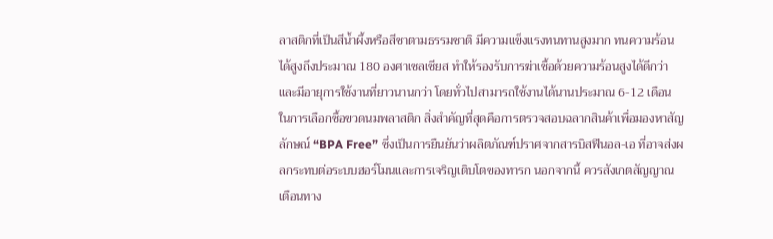ลาสติกที่เป็นสีน้ำผึ้งหรือสีชาตามธรรมชาติ มีความแข็งแรงทนทานสูงมาก ทนความร้อนได้สูงถึงประมาณ 180 องศาเซลเซียส ทำให้รองรับการฆ่าเชื้อด้วยความร้อนสูงได้ดีกว่า และมีอายุการใช้งานที่ยาวนานกว่า โดยทั่วไปสามารถใช้งานได้นานประมาณ 6-12 เดือน
ในการเลือกซื้อขวดนมพลาสติก สิ่งสำคัญที่สุดคือการตรวจสอบฉลากสินค้าเพื่อมองหาสัญลักษณ์ “BPA Free” ซึ่งเป็นการยืนยันว่าผลิตภัณฑ์ปราศจากสารบิสฟีนอล-เอ ที่อาจส่งผลกระทบต่อระบบฮอร์โมนและการเจริญเติบโตของทารก นอกจากนี้ ควรสังเกตสัญญาณเตือนทาง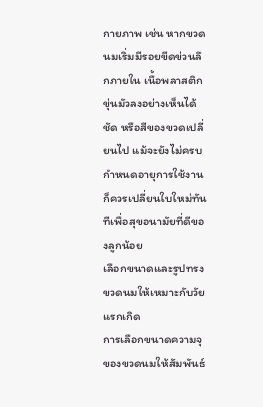กายภาพ เช่น หากขวดนมเริ่มมีรอยขีดข่วนลึกภายใน เนื้อพลาสติกขุ่นมัวลงอย่างเห็นได้ชัด หรือสีของขวดเปลี่ยนไป แม้จะยังไม่ครบกำหนดอายุการใช้งาน ก็ควรเปลี่ยนใบใหม่ทันทีเพื่อสุขอนามัยที่ดีของลูกน้อย
เลือกขนาดและรูปทรงขวดนมให้เหมาะกับวัยแรกเกิด
การเลือกขนาดความจุของขวดนมให้สัมพันธ์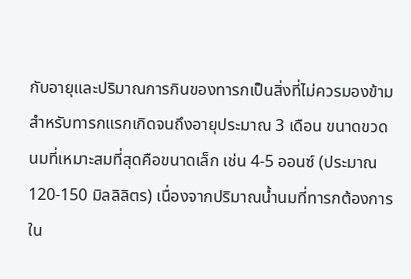กับอายุและปริมาณการกินของทารกเป็นสิ่งที่ไม่ควรมองข้าม สำหรับทารกแรกเกิดจนถึงอายุประมาณ 3 เดือน ขนาดขวดนมที่เหมาะสมที่สุดคือขนาดเล็ก เช่น 4-5 ออนซ์ (ประมาณ 120-150 มิลลิลิตร) เนื่องจากปริมาณน้ำนมที่ทารกต้องการใน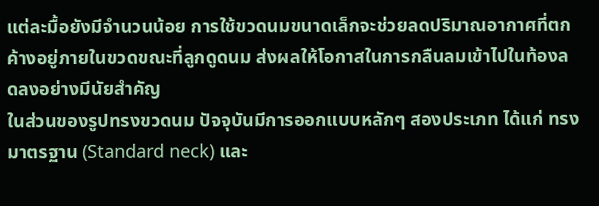แต่ละมื้อยังมีจำนวนน้อย การใช้ขวดนมขนาดเล็กจะช่วยลดปริมาณอากาศที่ตกค้างอยู่ภายในขวดขณะที่ลูกดูดนม ส่งผลให้โอกาสในการกลืนลมเข้าไปในท้องลดลงอย่างมีนัยสำคัญ
ในส่วนของรูปทรงขวดนม ปัจจุบันมีการออกแบบหลักๆ สองประเภท ได้แก่ ทรงมาตรฐาน (Standard neck) และ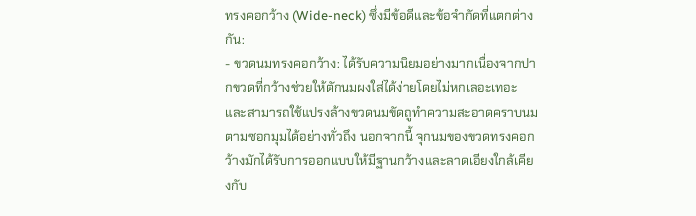ทรงคอกว้าง (Wide-neck) ซึ่งมีข้อดีและข้อจำกัดที่แตกต่างกัน:
- ขวดนมทรงคอกว้าง: ได้รับความนิยมอย่างมากเนื่องจากปากขวดที่กว้างช่วยให้ตักนมผงใส่ได้ง่ายโดยไม่หกเลอะเทอะ และสามารถใช้แปรงล้างขวดนมขัดถูทำความสะอาดคราบนมตามซอกมุมได้อย่างทั่วถึง นอกจากนี้ จุกนมของขวดทรงคอกว้างมักได้รับการออกแบบให้มีฐานกว้างและลาดเอียงใกล้เคียงกับ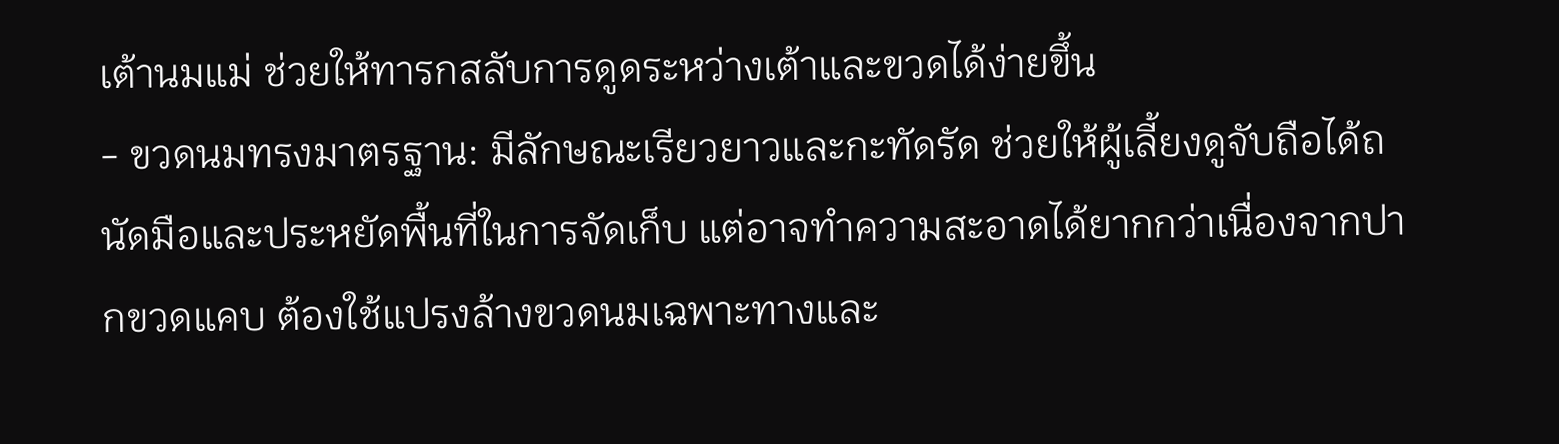เต้านมแม่ ช่วยให้ทารกสลับการดูดระหว่างเต้าและขวดได้ง่ายขึ้น
- ขวดนมทรงมาตรฐาน: มีลักษณะเรียวยาวและกะทัดรัด ช่วยให้ผู้เลี้ยงดูจับถือได้ถนัดมือและประหยัดพื้นที่ในการจัดเก็บ แต่อาจทำความสะอาดได้ยากกว่าเนื่องจากปากขวดแคบ ต้องใช้แปรงล้างขวดนมเฉพาะทางและ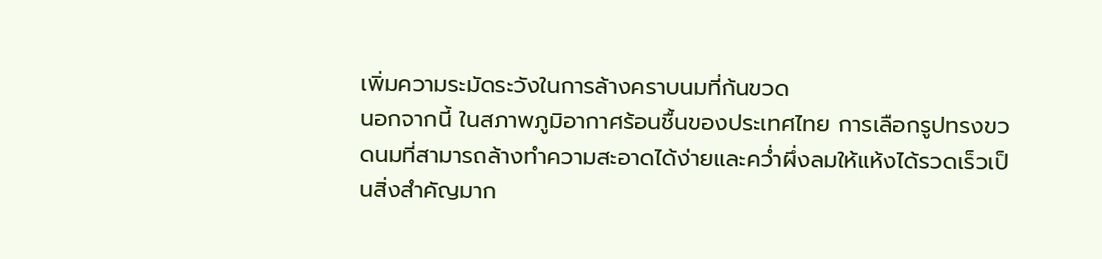เพิ่มความระมัดระวังในการล้างคราบนมที่ก้นขวด
นอกจากนี้ ในสภาพภูมิอากาศร้อนชื้นของประเทศไทย การเลือกรูปทรงขวดนมที่สามารถล้างทำความสะอาดได้ง่ายและคว่ำผึ่งลมให้แห้งได้รวดเร็วเป็นสิ่งสำคัญมาก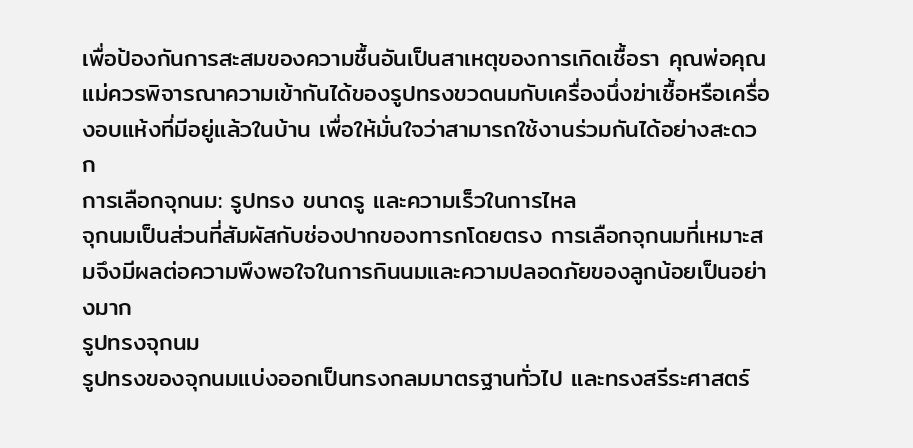เพื่อป้องกันการสะสมของความชื้นอันเป็นสาเหตุของการเกิดเชื้อรา คุณพ่อคุณแม่ควรพิจารณาความเข้ากันได้ของรูปทรงขวดนมกับเครื่องนึ่งฆ่าเชื้อหรือเครื่องอบแห้งที่มีอยู่แล้วในบ้าน เพื่อให้มั่นใจว่าสามารถใช้งานร่วมกันได้อย่างสะดวก
การเลือกจุกนม: รูปทรง ขนาดรู และความเร็วในการไหล
จุกนมเป็นส่วนที่สัมผัสกับช่องปากของทารกโดยตรง การเลือกจุกนมที่เหมาะสมจึงมีผลต่อความพึงพอใจในการกินนมและความปลอดภัยของลูกน้อยเป็นอย่างมาก
รูปทรงจุกนม
รูปทรงของจุกนมแบ่งออกเป็นทรงกลมมาตรฐานทั่วไป และทรงสรีระศาสตร์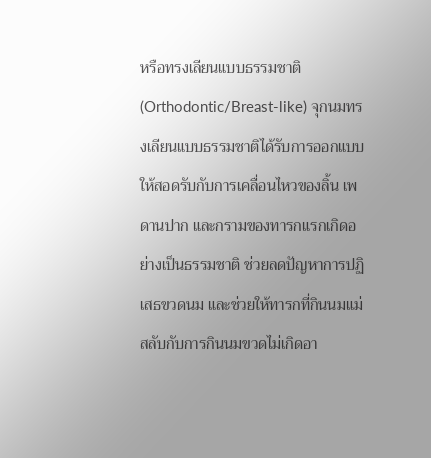หรือทรงเลียนแบบธรรมชาติ (Orthodontic/Breast-like) จุกนมทรงเลียนแบบธรรมชาติได้รับการออกแบบให้สอดรับกับการเคลื่อนไหวของลิ้น เพดานปาก และกรามของทารกแรกเกิดอย่างเป็นธรรมชาติ ช่วยลดปัญหาการปฏิเสธขวดนม และช่วยให้ทารกที่กินนมแม่สลับกับการกินนมขวดไม่เกิดอา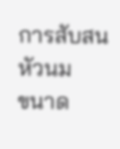การสับสนหัวนม
ขนาด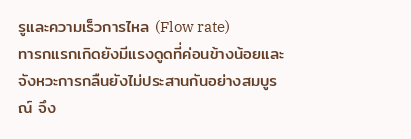รูและความเร็วการไหล (Flow rate)
ทารกแรกเกิดยังมีแรงดูดที่ค่อนข้างน้อยและจังหวะการกลืนยังไม่ประสานกันอย่างสมบูรณ์ จึง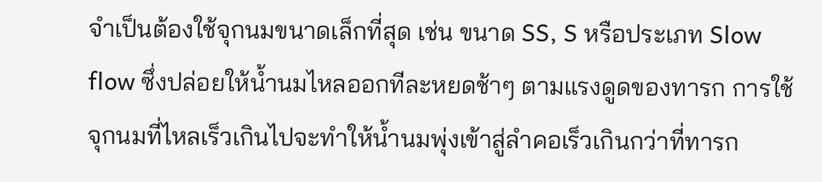จำเป็นต้องใช้จุกนมขนาดเล็กที่สุด เช่น ขนาด SS, S หรือประเภท Slow flow ซึ่งปล่อยให้น้ำนมไหลออกทีละหยดช้าๆ ตามแรงดูดของทารก การใช้จุกนมที่ไหลเร็วเกินไปจะทำให้น้ำนมพุ่งเข้าสู่ลำคอเร็วเกินกว่าที่ทารก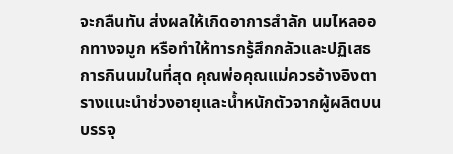จะกลืนทัน ส่งผลให้เกิดอาการสำลัก นมไหลออกทางจมูก หรือทำให้ทารกรู้สึกกลัวและปฏิเสธการกินนมในที่สุด คุณพ่อคุณแม่ควรอ้างอิงตารางแนะนำช่วงอายุและน้ำหนักตัวจากผู้ผลิตบนบรรจุ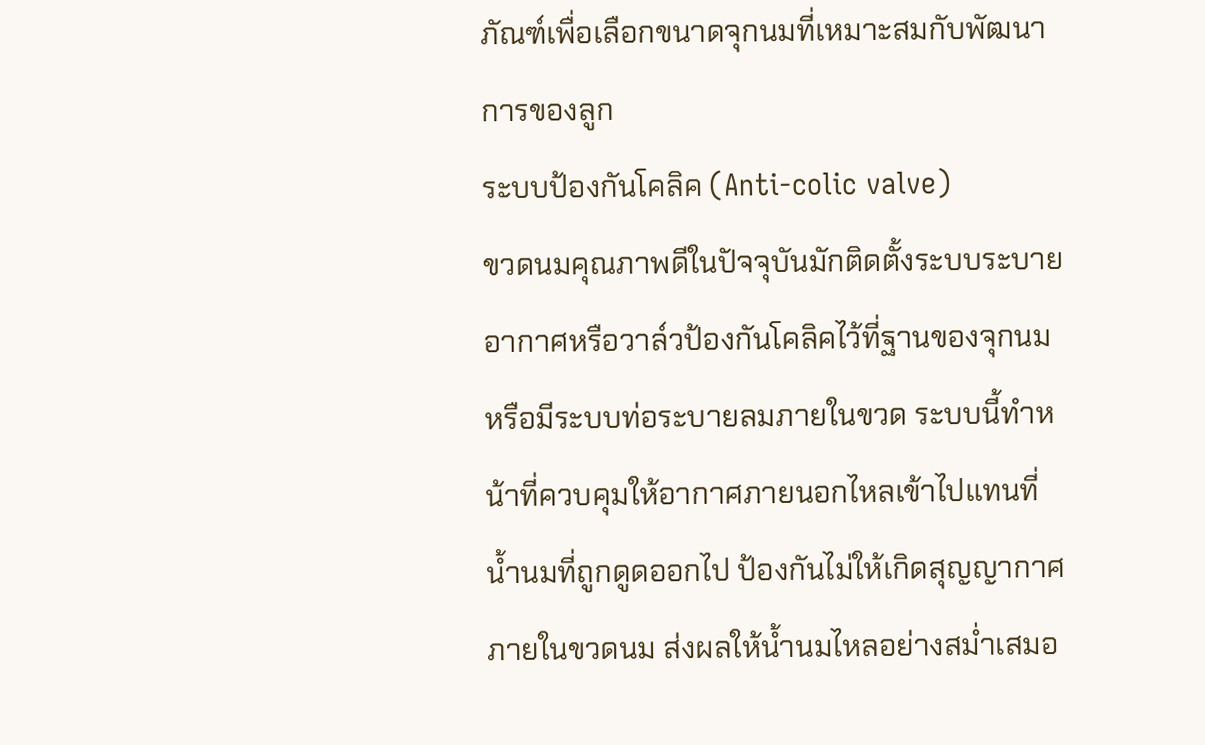ภัณฑ์เพื่อเลือกขนาดจุกนมที่เหมาะสมกับพัฒนาการของลูก
ระบบป้องกันโคลิค (Anti-colic valve)
ขวดนมคุณภาพดีในปัจจุบันมักติดตั้งระบบระบายอากาศหรือวาล์วป้องกันโคลิคไว้ที่ฐานของจุกนม หรือมีระบบท่อระบายลมภายในขวด ระบบนี้ทำหน้าที่ควบคุมให้อากาศภายนอกไหลเข้าไปแทนที่น้ำนมที่ถูกดูดออกไป ป้องกันไม่ให้เกิดสุญญากาศภายในขวดนม ส่งผลให้น้ำนมไหลอย่างสม่ำเสมอ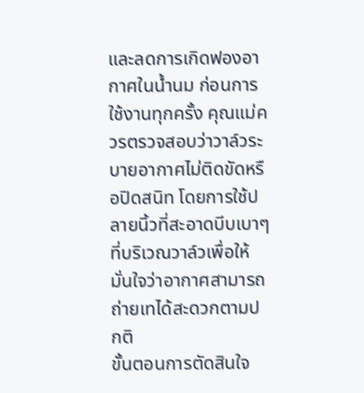และลดการเกิดฟองอากาศในน้ำนม ก่อนการใช้งานทุกครั้ง คุณแม่ควรตรวจสอบว่าวาล์วระบายอากาศไม่ติดขัดหรือปิดสนิท โดยการใช้ปลายนิ้วที่สะอาดบีบเบาๆ ที่บริเวณวาล์วเพื่อให้มั่นใจว่าอากาศสามารถถ่ายเทได้สะดวกตามปกติ
ขั้นตอนการตัดสินใจ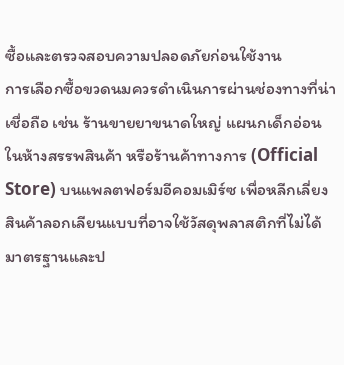ซื้อและตรวจสอบความปลอดภัยก่อนใช้งาน
การเลือกซื้อขวดนมควรดำเนินการผ่านช่องทางที่น่าเชื่อถือ เช่น ร้านขายยาขนาดใหญ่ แผนกเด็กอ่อนในห้างสรรพสินค้า หรือร้านค้าทางการ (Official Store) บนแพลตฟอร์มอีคอมเมิร์ซ เพื่อหลีกเลี่ยงสินค้าลอกเลียนแบบที่อาจใช้วัสดุพลาสติกที่ไม่ได้มาตรฐานและป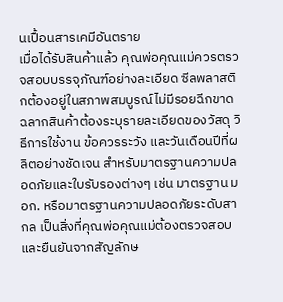นเปื้อนสารเคมีอันตราย
เมื่อได้รับสินค้าแล้ว คุณพ่อคุณแม่ควรตรวจสอบบรรจุภัณฑ์อย่างละเอียด ซีลพลาสติกต้องอยู่ในสภาพสมบูรณ์ไม่มีรอยฉีกขาด ฉลากสินค้าต้องระบุรายละเอียดของวัสดุ วิธีการใช้งาน ข้อควรระวัง และวันเดือนปีที่ผลิตอย่างชัดเจน สำหรับมาตรฐานความปลอดภัยและใบรับรองต่างๆ เช่น มาตรฐาน มอก. หรือมาตรฐานความปลอดภัยระดับสากล เป็นสิ่งที่คุณพ่อคุณแม่ต้องตรวจสอบและยืนยันจากสัญลักษ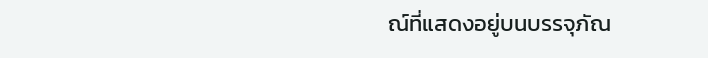ณ์ที่แสดงอยู่บนบรรจุภัณ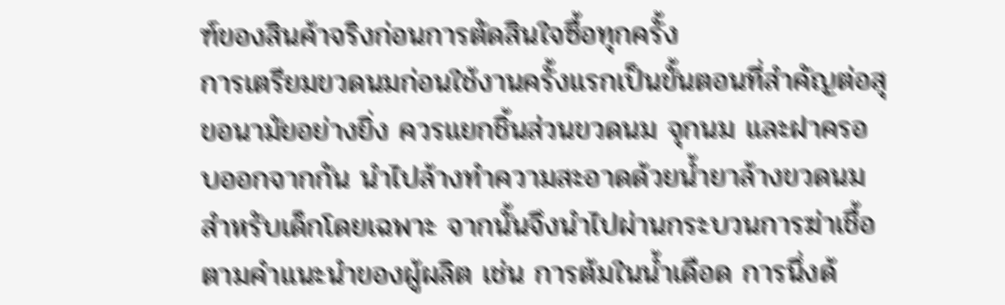ฑ์ของสินค้าจริงก่อนการตัดสินใจซื้อทุกครั้ง
การเตรียมขวดนมก่อนใช้งานครั้งแรกเป็นขั้นตอนที่สำคัญต่อสุขอนามัยอย่างยิ่ง ควรแยกชิ้นส่วนขวดนม จุกนม และฝาครอบออกจากกัน นำไปล้างทำความสะอาดด้วยน้ำยาล้างขวดนมสำหรับเด็กโดยเฉพาะ จากนั้นจึงนำไปผ่านกระบวนการฆ่าเชื้อตามคำแนะนำของผู้ผลิต เช่น การต้มในน้ำเดือด การนึ่งด้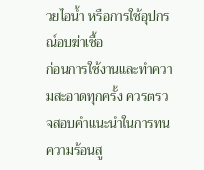วยไอน้ำ หรือการใช้อุปกรณ์อบฆ่าเชื้อ
ก่อนการใช้งานและทำความสะอาดทุกครั้ง ควรตรวจสอบคำแนะนำในการทนความร้อนสู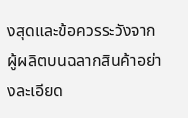งสุดและข้อควรระวังจากผู้ผลิตบนฉลากสินค้าอย่างละเอียด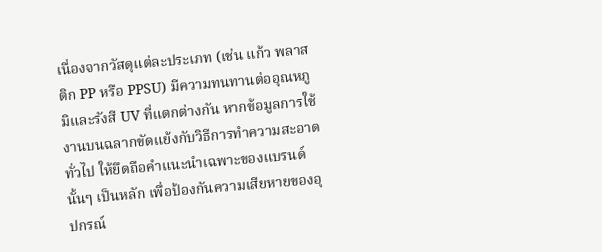เนื่องจากวัสดุแต่ละประเภท (เช่น แก้ว พลาสติก PP หรือ PPSU) มีความทนทานต่ออุณหภูมิและรังสี UV ที่แตกต่างกัน หากข้อมูลการใช้งานบนฉลากขัดแย้งกับวิธีการทำความสะอาดทั่วไป ให้ยึดถือคำแนะนำเฉพาะของแบรนด์นั้นๆ เป็นหลัก เพื่อป้องกันความเสียหายของอุปกรณ์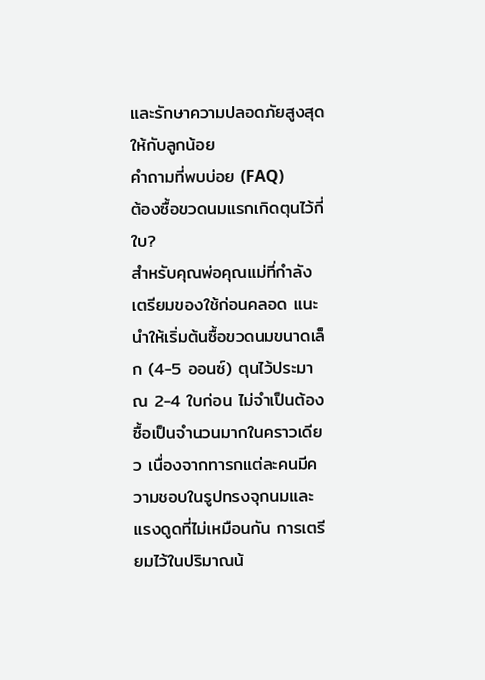และรักษาความปลอดภัยสูงสุดให้กับลูกน้อย
คำถามที่พบบ่อย (FAQ)
ต้องซื้อขวดนมแรกเกิดตุนไว้กี่ใบ?
สำหรับคุณพ่อคุณแม่ที่กำลังเตรียมของใช้ก่อนคลอด แนะนำให้เริ่มต้นซื้อขวดนมขนาดเล็ก (4-5 ออนซ์) ตุนไว้ประมาณ 2-4 ใบก่อน ไม่จำเป็นต้องซื้อเป็นจำนวนมากในคราวเดียว เนื่องจากทารกแต่ละคนมีความชอบในรูปทรงจุกนมและแรงดูดที่ไม่เหมือนกัน การเตรียมไว้ในปริมาณน้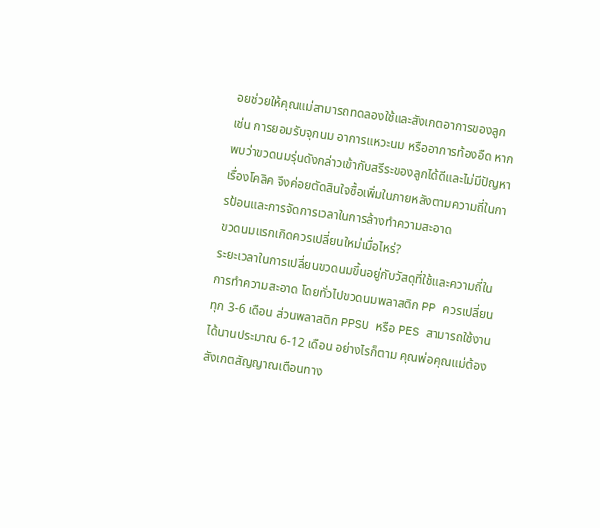อยช่วยให้คุณแม่สามารถทดลองใช้และสังเกตอาการของลูก เช่น การยอมรับจุกนม อาการแหวะนม หรืออาการท้องอืด หากพบว่าขวดนมรุ่นดังกล่าวเข้ากับสรีระของลูกได้ดีและไม่มีปัญหาเรื่องโคลิค จึงค่อยตัดสินใจซื้อเพิ่มในภายหลังตามความถี่ในการป้อนและการจัดการเวลาในการล้างทำความสะอาด
ขวดนมแรกเกิดควรเปลี่ยนใหม่เมื่อไหร่?
ระยะเวลาในการเปลี่ยนขวดนมขึ้นอยู่กับวัสดุที่ใช้และความถี่ในการทำความสะอาด โดยทั่วไปขวดนมพลาสติก PP ควรเปลี่ยนทุก 3-6 เดือน ส่วนพลาสติก PPSU หรือ PES สามารถใช้งานได้นานประมาณ 6-12 เดือน อย่างไรก็ตาม คุณพ่อคุณแม่ต้องสังเกตสัญญาณเตือนทาง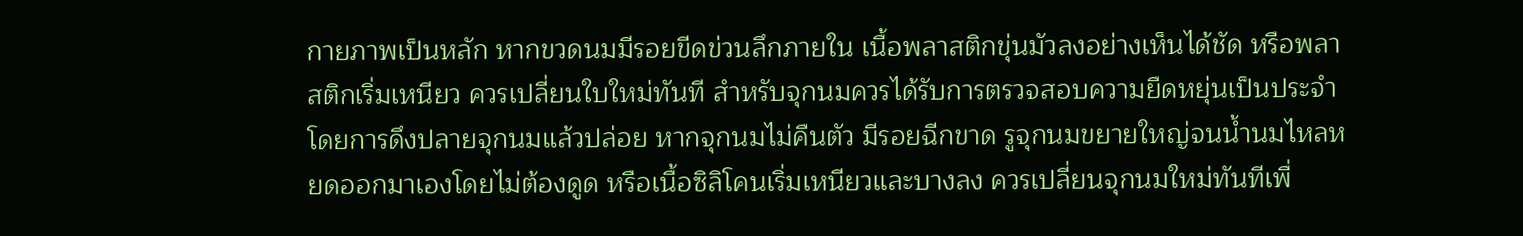กายภาพเป็นหลัก หากขวดนมมีรอยขีดข่วนลึกภายใน เนื้อพลาสติกขุ่นมัวลงอย่างเห็นได้ชัด หรือพลาสติกเริ่มเหนียว ควรเปลี่ยนใบใหม่ทันที สำหรับจุกนมควรได้รับการตรวจสอบความยืดหยุ่นเป็นประจำ โดยการดึงปลายจุกนมแล้วปล่อย หากจุกนมไม่คืนตัว มีรอยฉีกขาด รูจุกนมขยายใหญ่จนน้ำนมไหลหยดออกมาเองโดยไม่ต้องดูด หรือเนื้อซิลิโคนเริ่มเหนียวและบางลง ควรเปลี่ยนจุกนมใหม่ทันทีเพื่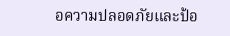อความปลอดภัยและป้อ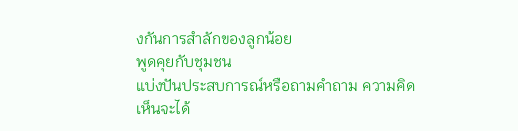งกันการสำลักของลูกน้อย
พูดคุยกับชุมชน
แบ่งปันประสบการณ์หรือถามคำถาม ความคิดเห็นจะได้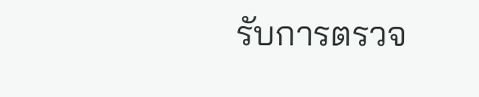รับการตรวจ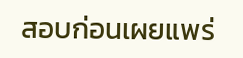สอบก่อนเผยแพร่